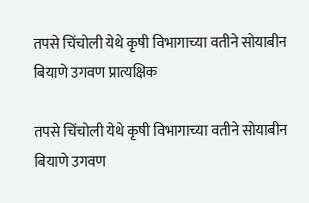तपसे चिंचोली येथे कृषी विभागाच्या वतीने सोयाबीन बियाणे उगवण प्रात्यक्षिक

तपसे चिंचोली येथे कृषी विभागाच्या वतीने सोयाबीन बियाणे उगवण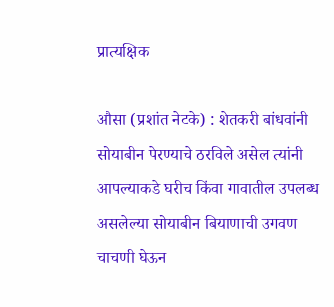प्रात्यक्षिक

औसा (प्रशांत नेटके) : शेतकरी बांधवांनी सोयाबीन पेरण्याचे ठरविले असेल त्यांनी आपल्याकडे घरीच किंवा गावातील उपलब्ध असलेल्या सोयाबीन बियाणाची उगवण चाचणी घेऊन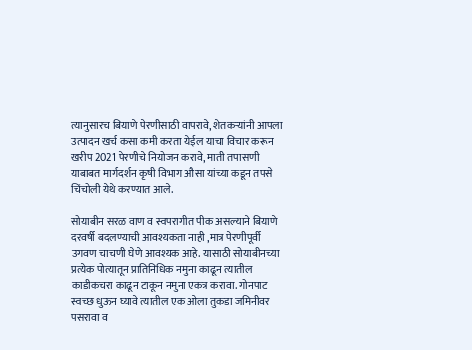त्यानुसारच बियाणे पेरणीसाठी वापरावे, शेतकऱ्यांनी आपला उत्पादन खर्च कसा कमी करता येईल याचा विचार करून खरीप 2021 पेरणीचे नियोजन करावे, माती तपासणी याबाबत मार्गदर्शन कृषी विभाग औसा यांच्या कडून तपसे चिंचोली येथे करण्यात आले.

सोयाबीन सरळ वाण व स्वपरागीत पीक असल्याने बियाणे दरवर्षी बदलण्याची आवश्यकता नाही ,मात्र पेरणीपूर्वी उगवण चाचणी घेणे आवश्यक आहे. यासाठी सोयाबीनच्या प्रत्येक पोत्यातून प्रातिनिधिक नमुना काढून त्यातील काडीकचरा काढून टाकून नमुना एकत्र करावा. गोनपाट स्वच्छ धुऊन घ्यावे त्यातील एक ओला तुकडा जमिनीवर पसरावा व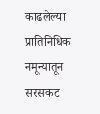काढलेल्या प्रातिनिधिक नमून्यातून सरसकट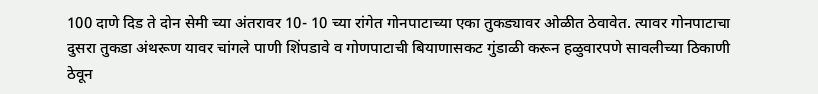100 दाणे दिड ते दोन सेमी च्या अंतरावर 10- 10 च्या रांगेत गोनपाटाच्या एका तुकड्यावर ओळीत ठेवावेत. त्यावर गोनपाटाचा दुसरा तुकडा अंथरूण यावर चांगले पाणी शिंपडावे व गोणपाटाची बियाणासकट गुंडाळी करून हळुवारपणे सावलीच्या ठिकाणी ठेवून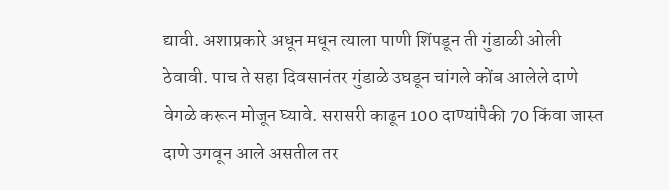द्यावी. अशाप्रकारे अधून मधून त्याला पाणी शिंपडून ती गुंडाळी ओली ठेवावी. पाच ते सहा दिवसानंतर गुंडाळे उघडून चांगले कोंब आलेले दाणे वेगळे करून मोजून घ्यावे. सरासरी काढून 100 दाण्यांपैकी 70 किंवा जास्त दाणे उगवून आले असतील तर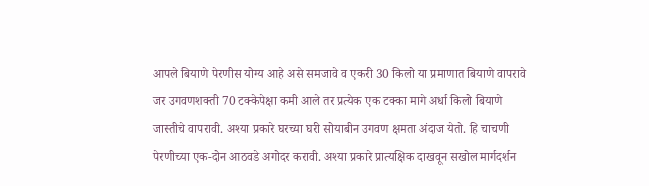आपले बियाणे पेरणीस योग्य आहे असे समजावे व एकरी 30 किलो या प्रमाणात बियाणे वापरावे जर उगवणशक्ती 70 टक्केपेक्षा कमी आले तर प्रत्येक एक टक्का मागे अर्धा किलो बियाणे जास्तीचे वापरावी. अश्या प्रकारे घरच्या घरी सोयाबीन उगवण क्षमता अंदाज येतो. हि चाचणी पेरणीच्या एक-दोन आठवडे अगोदर करावी. अश्या प्रकारे प्रात्यक्षिक दाखवून सखोल मार्गदर्शन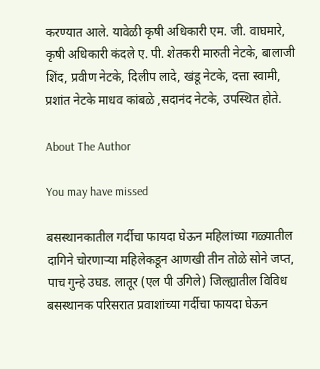करण्यात आले. यावेळी कृषी अधिकारी एम. जी. वाघमारे, कृषी अधिकारी कंदले ए. पी. शेतकरी मारुती नेटके, बालाजी शिंद, प्रवीण नेटके, दिलीप लादे, खंडू नेटके, दत्ता स्वामी, प्रशांत नेटके माधव कांबळे ,सदानंद नेटके, उपस्थित होते.

About The Author

You may have missed

बसस्थानकातील गर्दीचा फायदा घेऊन महिलांच्या गळ्यातील दागिने चोरणाऱ्या महिलेकडून आणखी तीन तोळे सोने जप्त, पाच गुन्हे उघड. लातूर (एल पी उगिले) जिल्ह्यातील विविध बसस्थानक परिसरात प्रवाशांच्या गर्दीचा फायदा घेऊन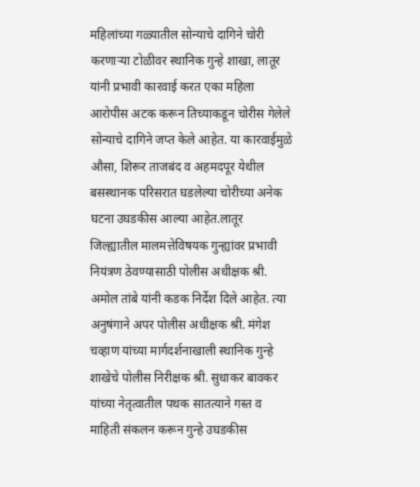महिलांच्या गळ्यातील सोन्याचे दागिने चोरी करणाऱ्या टोळीवर स्थानिक गुन्हे शाखा, लातूर यांनी प्रभावी कारवाई करत एका महिला आरोपीस अटक करून तिच्याकडून चोरीस गेलेले सोन्याचे दागिने जप्त केले आहेत. या कारवाईमुळे औसा, शिरूर ताजबंद व अहमदपूर येथील बसस्थानक परिसरात घडलेल्या चोरीच्या अनेक घटना उघडकीस आल्या आहेत.लातूर जिल्ह्यातील मालमत्तेविषयक गुन्ह्यांवर प्रभावी नियंत्रण ठेवण्यासाठी पोलीस अधीक्षक श्री. अमोल तांबे यांनी कडक निर्देश दिले आहेत. त्या अनुषंगाने अपर पोलीस अधीक्षक श्री. मंगेश चव्हाण यांच्या मार्गदर्शनाखाली स्थानिक गुन्हे शाखेचे पोलीस निरीक्षक श्री. सुधाकर बावकर यांच्या नेतृत्वातील पथक सातत्याने गस्त व माहिती संकलन करून गुन्हे उघडकीस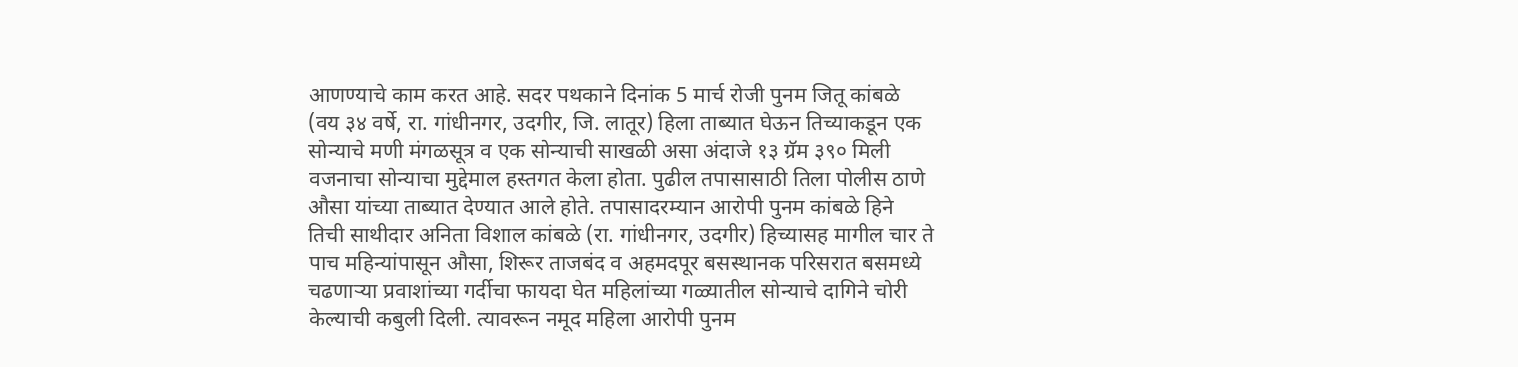आणण्याचे काम करत आहे. सदर पथकाने दिनांक 5 मार्च रोजी पुनम जितू कांबळे (वय ३४ वर्षे, रा. गांधीनगर, उदगीर, जि. लातूर) हिला ताब्यात घेऊन तिच्याकडून एक सोन्याचे मणी मंगळसूत्र व एक सोन्याची साखळी असा अंदाजे १३ ग्रॅम ३९० मिली वजनाचा सोन्याचा मुद्देमाल हस्तगत केला होता. पुढील तपासासाठी तिला पोलीस ठाणे औसा यांच्या ताब्यात देण्यात आले होते. तपासादरम्यान आरोपी पुनम कांबळे हिने तिची साथीदार अनिता विशाल कांबळे (रा. गांधीनगर, उदगीर) हिच्यासह मागील चार ते पाच महिन्यांपासून औसा, शिरूर ताजबंद व अहमदपूर बसस्थानक परिसरात बसमध्ये चढणाऱ्या प्रवाशांच्या गर्दीचा फायदा घेत महिलांच्या गळ्यातील सोन्याचे दागिने चोरी केल्याची कबुली दिली. त्यावरून नमूद महिला आरोपी पुनम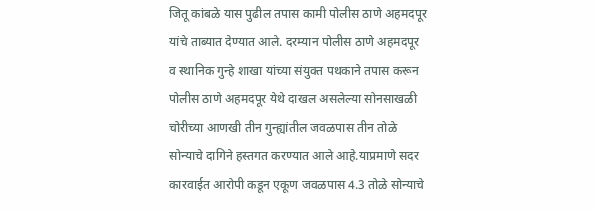जितू कांबळे यास पुढील तपास कामी पोलीस ठाणे अहमदपूर यांचे ताब्यात देण्यात आले. दरम्यान पोलीस ठाणे अहमदपूर व स्थानिक गुन्हे शाखा यांच्या संयुक्त पथकाने तपास करून पोलीस ठाणे अहमदपूर येथे दाखल असलेल्या सोनसाखळी चोरीच्या आणखी तीन गुन्ह्यांतील जवळपास तीन तोळे सोन्याचे दागिने हस्तगत करण्यात आले आहे.याप्रमाणे सदर कारवाईत आरोपी कडून एकूण जवळपास 4.3 तोळे सोन्याचे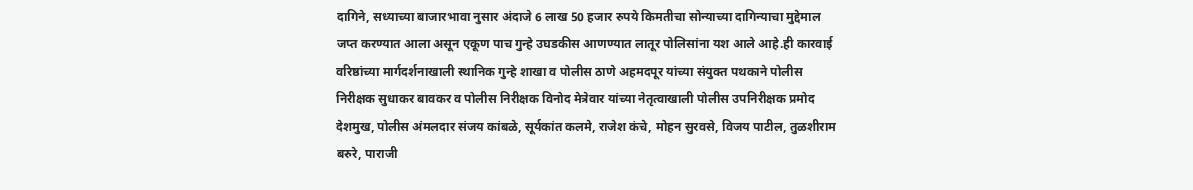दागिने, सध्याच्या बाजारभावा नुसार अंदाजे 6 लाख 50 हजार रुपये किमतीचा सोन्याच्या दागिन्याचा मुद्देमाल जप्त करण्यात आला असून एकूण पाच गुन्हे उघडकीस आणण्यात लातूर पोलिसांना यश आले आहे.ही कारवाई वरिष्ठांच्या मार्गदर्शनाखाली स्थानिक गुन्हे शाखा व पोलीस ठाणे अहमदपूर यांच्या संयुक्त पथकाने पोलीस निरीक्षक सुधाकर बावकर व पोलीस निरीक्षक विनोद मेत्रेवार यांच्या नेतृत्वाखाली पोलीस उपनिरीक्षक प्रमोद देशमुख, पोलीस अंमलदार संजय कांबळे, सूर्यकांत कलमे, राजेश कंचे, मोहन सुरवसे, विजय पाटील, तुळशीराम बरुरे, पाराजी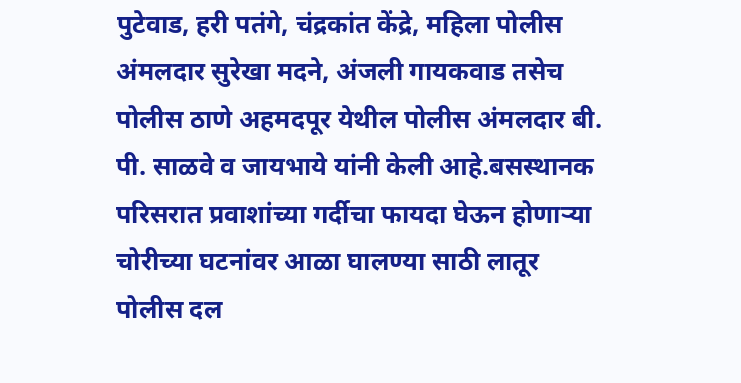पुटेवाड, हरी पतंगे, चंद्रकांत केंद्रे, महिला पोलीस अंमलदार सुरेखा मदने, अंजली गायकवाड तसेच पोलीस ठाणे अहमदपूर येथील पोलीस अंमलदार बी. पी. साळवे व जायभाये यांनी केली आहे.बसस्थानक परिसरात प्रवाशांच्या गर्दीचा फायदा घेऊन होणाऱ्या चोरीच्या घटनांवर आळा घालण्या साठी लातूर पोलीस दल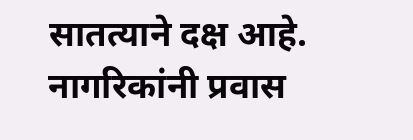सातत्याने दक्ष आहे. नागरिकांनी प्रवास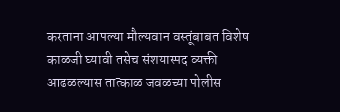करताना आपल्या मौल्यवान वस्तूंबाबत विशेष काळजी घ्यावी तसेच संशयास्पद व्यक्ती आढळल्यास तात्काळ जवळच्या पोलीस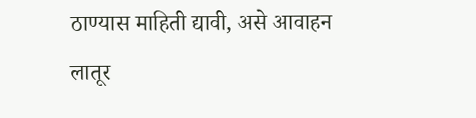ठाण्यास माहिती द्यावी, असे आवाहन लातूर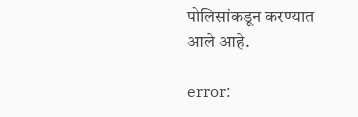पोलिसांकडून करण्यात आले आहे.

error: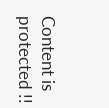Content is protected !!